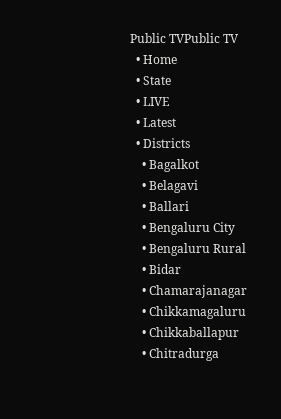Public TVPublic TV
  • Home
  • State
  • LIVE
  • Latest
  • Districts
    • Bagalkot
    • Belagavi
    • Ballari
    • Bengaluru City
    • Bengaluru Rural
    • Bidar
    • Chamarajanagar
    • Chikkamagaluru
    • Chikkaballapur
    • Chitradurga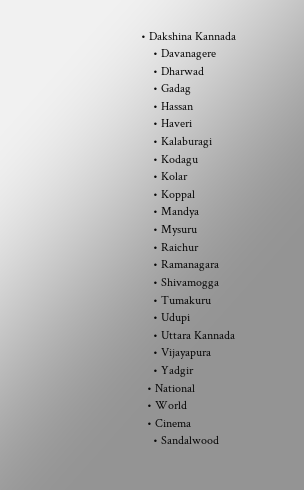• Dakshina Kannada
    • Davanagere
    • Dharwad
    • Gadag
    • Hassan
    • Haveri
    • Kalaburagi
    • Kodagu
    • Kolar
    • Koppal
    • Mandya
    • Mysuru
    • Raichur
    • Ramanagara
    • Shivamogga
    • Tumakuru
    • Udupi
    • Uttara Kannada
    • Vijayapura
    • Yadgir
  • National
  • World
  • Cinema
    • Sandalwood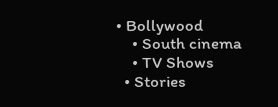• Bollywood
    • South cinema
    • TV Shows
  • Stories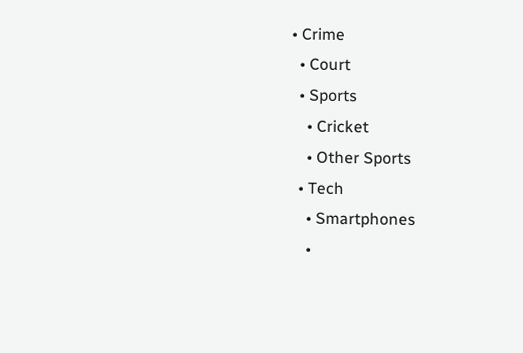• Crime
  • Court
  • Sports
    • Cricket
    • Other Sports
  • Tech
    • Smartphones
    •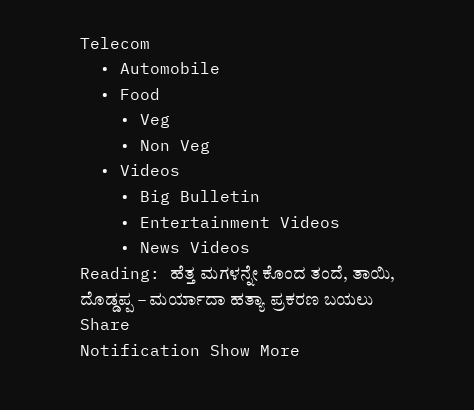Telecom
  • Automobile
  • Food
    • Veg
    • Non Veg
  • Videos
    • Big Bulletin
    • Entertainment Videos
    • News Videos
Reading: ಹೆತ್ತ ಮಗಳನ್ನೇ ಕೊಂದ ತಂದೆ, ತಾಯಿ, ದೊಡ್ಡಪ್ಪ – ಮರ್ಯಾದಾ ಹತ್ಯಾ ಪ್ರಕರಣ ಬಯಲು
Share
Notification Show More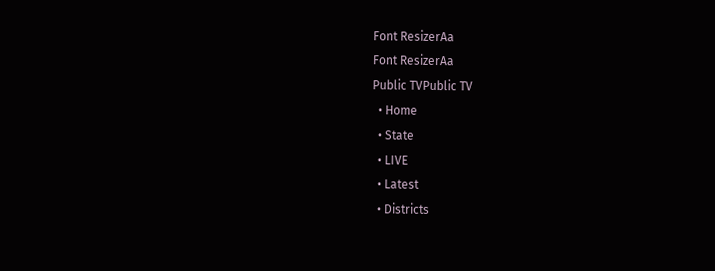Font ResizerAa
Font ResizerAa
Public TVPublic TV
  • Home
  • State
  • LIVE
  • Latest
  • Districts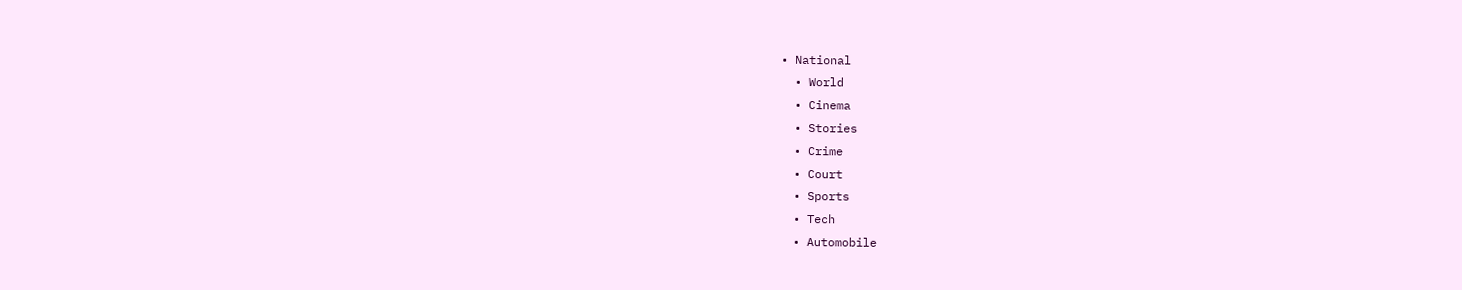• National
  • World
  • Cinema
  • Stories
  • Crime
  • Court
  • Sports
  • Tech
  • Automobile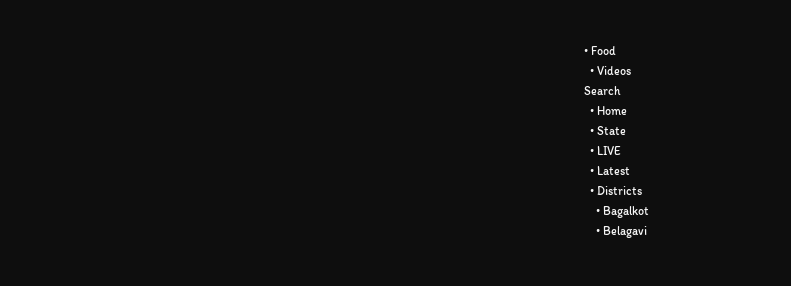• Food
  • Videos
Search
  • Home
  • State
  • LIVE
  • Latest
  • Districts
    • Bagalkot
    • Belagavi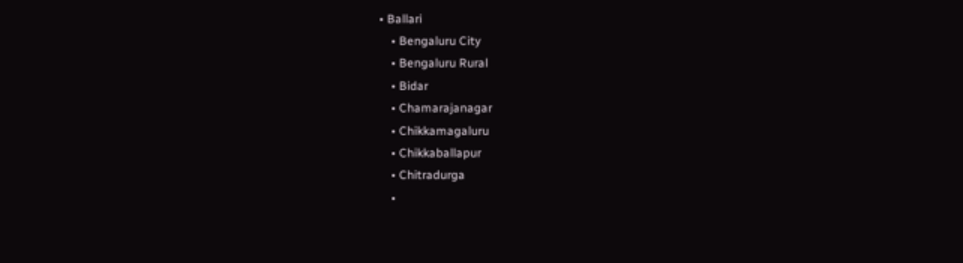• Ballari
    • Bengaluru City
    • Bengaluru Rural
    • Bidar
    • Chamarajanagar
    • Chikkamagaluru
    • Chikkaballapur
    • Chitradurga
    •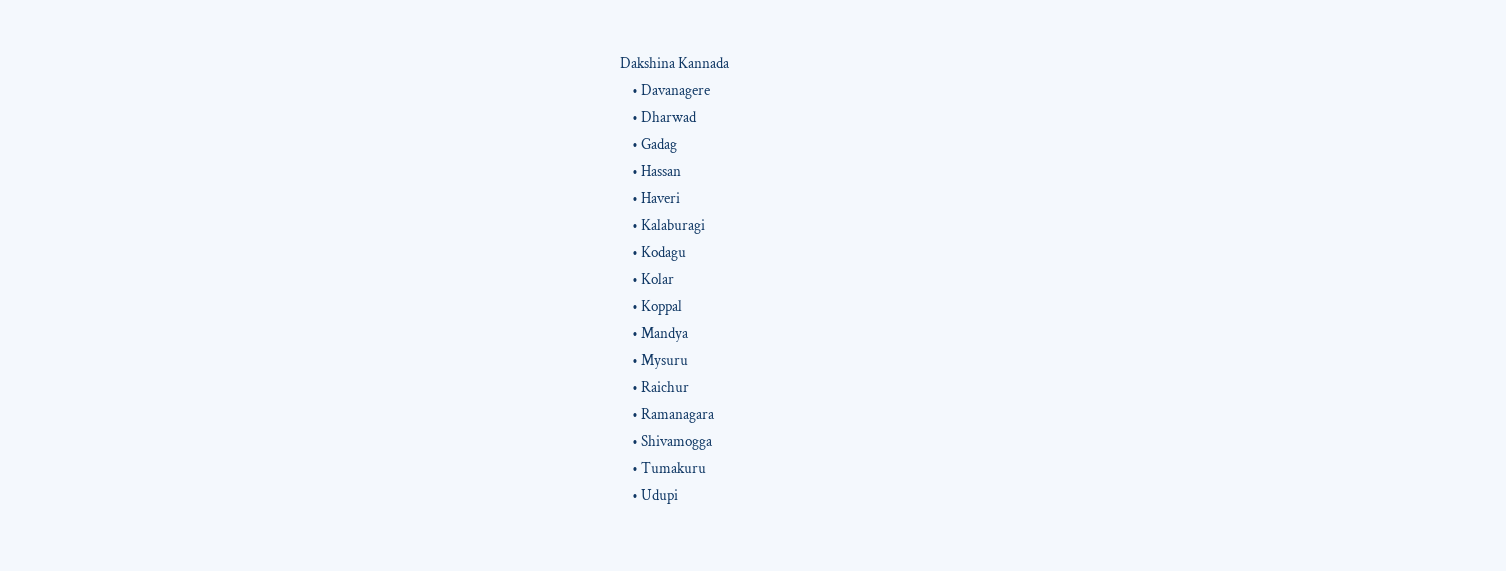Dakshina Kannada
    • Davanagere
    • Dharwad
    • Gadag
    • Hassan
    • Haveri
    • Kalaburagi
    • Kodagu
    • Kolar
    • Koppal
    • Mandya
    • Mysuru
    • Raichur
    • Ramanagara
    • Shivamogga
    • Tumakuru
    • Udupi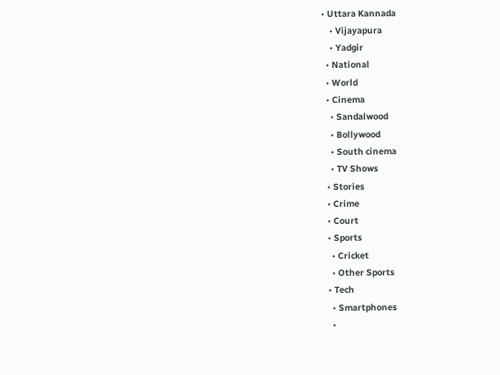• Uttara Kannada
    • Vijayapura
    • Yadgir
  • National
  • World
  • Cinema
    • Sandalwood
    • Bollywood
    • South cinema
    • TV Shows
  • Stories
  • Crime
  • Court
  • Sports
    • Cricket
    • Other Sports
  • Tech
    • Smartphones
    •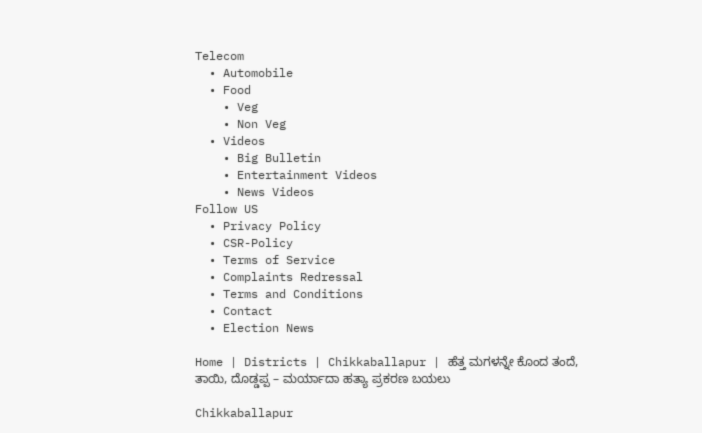Telecom
  • Automobile
  • Food
    • Veg
    • Non Veg
  • Videos
    • Big Bulletin
    • Entertainment Videos
    • News Videos
Follow US
  • Privacy Policy
  • CSR-Policy
  • Terms of Service
  • Complaints Redressal
  • Terms and Conditions
  • Contact
  • Election News

Home | Districts | Chikkaballapur | ಹೆತ್ತ ಮಗಳನ್ನೇ ಕೊಂದ ತಂದೆ, ತಾಯಿ, ದೊಡ್ಡಪ್ಪ – ಮರ್ಯಾದಾ ಹತ್ಯಾ ಪ್ರಕರಣ ಬಯಲು

Chikkaballapur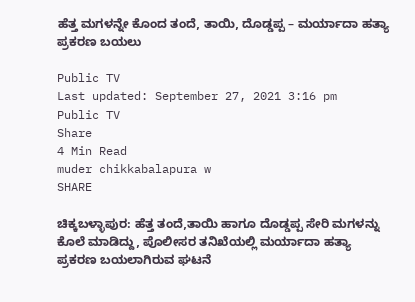ಹೆತ್ತ ಮಗಳನ್ನೇ ಕೊಂದ ತಂದೆ, ತಾಯಿ, ದೊಡ್ಡಪ್ಪ – ಮರ್ಯಾದಾ ಹತ್ಯಾ ಪ್ರಕರಣ ಬಯಲು

Public TV
Last updated: September 27, 2021 3:16 pm
Public TV
Share
4 Min Read
muder chikkabalapura w
SHARE

ಚಿಕ್ಕಬಳ್ಳಾಪುರ: ಹೆತ್ತ ತಂದೆ,ತಾಯಿ ಹಾಗೂ ದೊಡ್ಡಪ್ಪ ಸೇರಿ ಮಗಳನ್ನು ಕೊಲೆ ಮಾಡಿದ್ದು, ಪೊಲೀಸರ ತನಿಖೆಯಲ್ಲಿ ಮರ್ಯಾದಾ ಹತ್ಯಾ ಪ್ರಕರಣ ಬಯಲಾಗಿರುವ ಘಟನೆ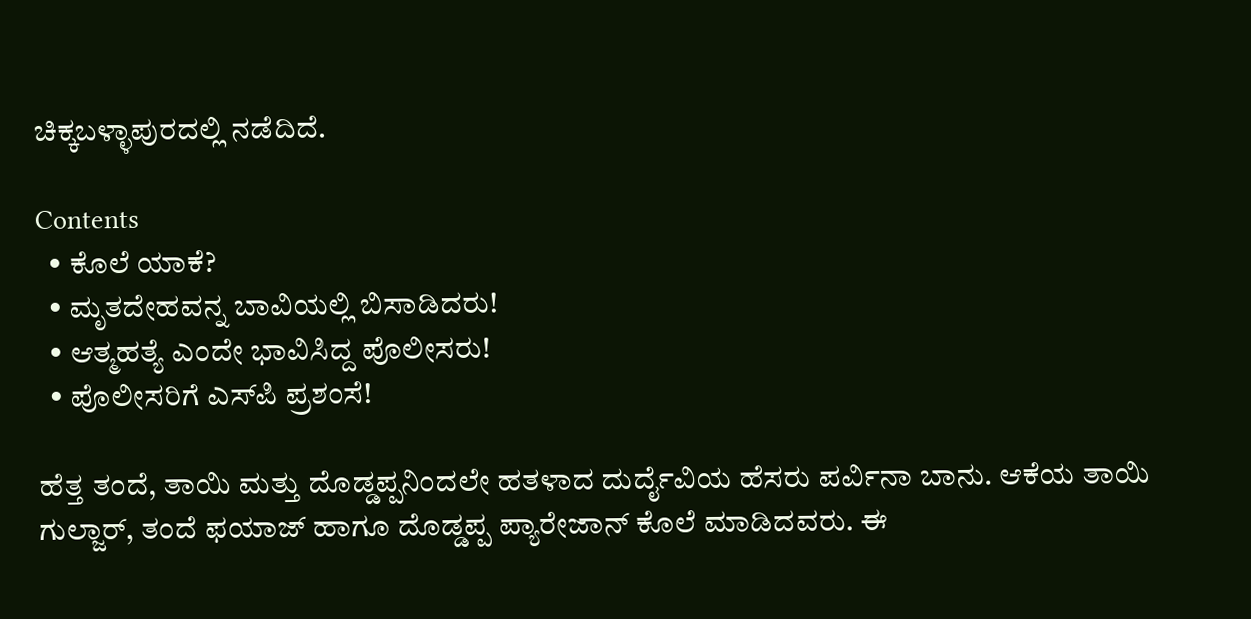ಚಿಕ್ಕಬಳ್ಳಾಪುರದಲ್ಲಿ ನಡೆದಿದೆ.

Contents
  • ಕೊಲೆ ಯಾಕೆ?
  • ಮೃತದೇಹವನ್ನ ಬಾವಿಯಲ್ಲಿ ಬಿಸಾಡಿದರು!
  • ಆತ್ಮಹತ್ಯೆ ಎಂದೇ ಭಾವಿಸಿದ್ದ ಪೊಲೀಸರು!
  • ಪೊಲೀಸರಿಗೆ ಎಸ್‍ಪಿ ಪ್ರಶಂಸೆ!

ಹೆತ್ತ ತಂದೆ, ತಾಯಿ ಮತ್ತು ದೊಡ್ಡಪ್ಪನಿಂದಲೇ ಹತಳಾದ ದುರ್ದೈವಿಯ ಹೆಸರು ಪರ್ವಿನಾ ಬಾನು. ಆಕೆಯ ತಾಯಿ ಗುಲ್ಜಾರ್, ತಂದೆ ಫಯಾಜ್ ಹಾಗೂ ದೊಡ್ಡಪ್ಪ ಪ್ಯಾರೇಜಾನ್ ಕೊಲೆ ಮಾಡಿದವರು. ಈ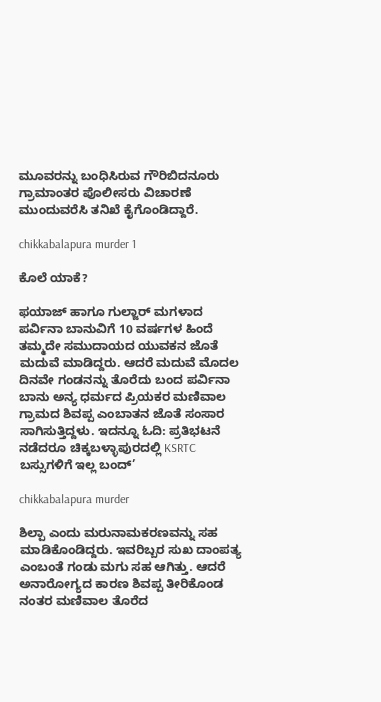ಮೂವರನ್ನು ಬಂಧಿಸಿರುವ ಗೌರಿಬಿದನೂರು ಗ್ರಾಮಾಂತರ ಪೊಲೀಸರು ವಿಚಾರಣೆ ಮುಂದುವರೆಸಿ ತನಿಖೆ ಕೈಗೊಂಡಿದ್ದಾರೆ.

chikkabalapura murder 1

ಕೊಲೆ ಯಾಕೆ?

ಫಯಾಜ್ ಹಾಗೂ ಗುಲ್ಜಾರ್ ಮಗಳಾದ ಪರ್ವಿನಾ ಬಾನುವಿಗೆ 10 ವರ್ಷಗಳ ಹಿಂದೆ ತಮ್ಮದೇ ಸಮುದಾಯದ ಯುವಕನ ಜೊತೆ ಮದುವೆ ಮಾಡಿದ್ದರು. ಆದರೆ ಮದುವೆ ಮೊದಲ ದಿನವೇ ಗಂಡನನ್ನು ತೊರೆದು ಬಂದ ಪರ್ವಿನಾ ಬಾನು ಅನ್ಯ ಧರ್ಮದ ಪ್ರಿಯಕರ ಮಣಿವಾಲ ಗ್ರಾಮದ ಶಿವಪ್ಪ ಎಂಬಾತನ ಜೊತೆ ಸಂಸಾರ ಸಾಗಿಸುತ್ತಿದ್ದಳು. ಇದನ್ನೂ ಓದಿ: ಪ್ರತಿಭಟನೆ ನಡೆದರೂ ಚಿಕ್ಕಬಳ್ಳಾಪುರದಲ್ಲಿ KSRTC ಬಸ್ಸುಗಳಿಗೆ ಇಲ್ಲ ಬಂದ್’

chikkabalapura murder

ಶಿಲ್ಪಾ ಎಂದು ಮರುನಾಮಕರಣವನ್ನು ಸಹ ಮಾಡಿಕೊಂಡಿದ್ದರು. ಇವರಿಬ್ಬರ ಸುಖ ದಾಂಪತ್ಯ ಎಂಬಂತೆ ಗಂಡು ಮಗು ಸಹ ಆಗಿತ್ತು. ಆದರೆ ಅನಾರೋಗ್ಯದ ಕಾರಣ ಶಿವಪ್ಪ ತೀರಿಕೊಂಡ ನಂತರ ಮಣಿವಾಲ ತೊರೆದ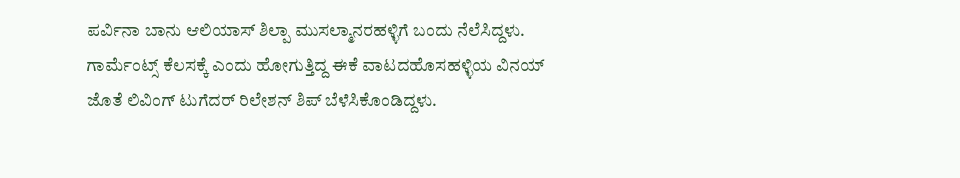ಪರ್ವಿನಾ ಬಾನು ಆಲಿಯಾಸ್ ಶಿಲ್ಪಾ ಮುಸಲ್ಮಾನರಹಳ್ಳಿಗೆ ಬಂದು ನೆಲೆಸಿದ್ದಳು. ಗಾರ್ಮೆಂಟ್ಸ್ ಕೆಲಸಕ್ಕೆ ಎಂದು ಹೋಗುತ್ತಿದ್ದ ಈಕೆ ವಾಟದಹೊಸಹಳ್ಳಿಯ ವಿನಯ್ ಜೊತೆ ಲಿವಿಂಗ್ ಟುಗೆದರ್ ರಿಲೇಶನ್ ಶಿಪ್ ಬೆಳೆಸಿಕೊಂಡಿದ್ದಳು.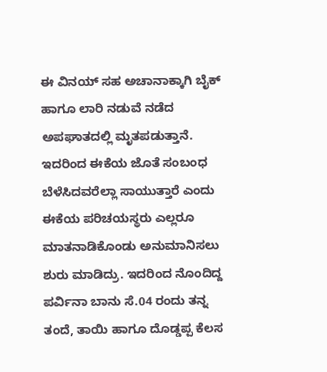ಈ ವಿನಯ್ ಸಹ ಅಚಾನಾಕ್ಕಾಗಿ ಬೈಕ್ ಹಾಗೂ ಲಾರಿ ನಡುವೆ ನಡೆದ ಅಪಘಾತದಲ್ಲಿ ಮೃತಪಡುತ್ತಾನೆ. ಇದರಿಂದ ಈಕೆಯ ಜೊತೆ ಸಂಬಂಧ ಬೆಳೆಸಿದವರೆಲ್ಲಾ ಸಾಯುತ್ತಾರೆ ಎಂದು ಈಕೆಯ ಪರಿಚಯಸ್ಥರು ಎಲ್ಲರೂ ಮಾತನಾಡಿಕೊಂಡು ಅನುಮಾನಿಸಲು ಶುರು ಮಾಡಿದ್ರು. ಇದರಿಂದ ನೊಂದಿದ್ದ ಪರ್ವಿನಾ ಬಾನು ಸೆ.04 ರಂದು ತನ್ನ ತಂದೆ, ತಾಯಿ ಹಾಗೂ ದೊಡ್ಡಪ್ಪ ಕೆಲಸ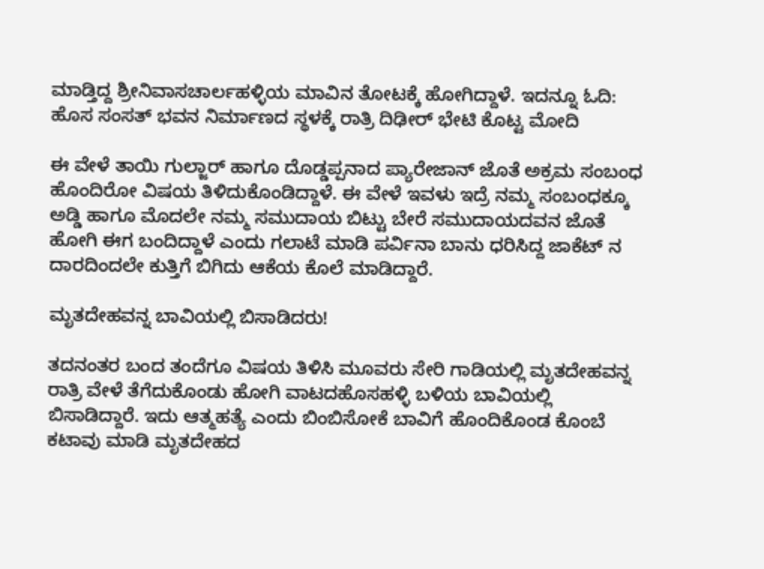ಮಾಡ್ತಿದ್ದ ಶ್ರೀನಿವಾಸಚಾರ್ಲಹಳ್ಳಿಯ ಮಾವಿನ ತೋಟಕ್ಕೆ ಹೋಗಿದ್ದಾಳೆ. ಇದನ್ನೂ ಓದಿ:  ಹೊಸ ಸಂಸತ್ ಭವನ ನಿರ್ಮಾಣದ ಸ್ಥಳಕ್ಕೆ ರಾತ್ರಿ ದಿಢೀರ್ ಭೇಟಿ ಕೊಟ್ಟ ಮೋದಿ

ಈ ವೇಳೆ ತಾಯಿ ಗುಲ್ಜಾರ್ ಹಾಗೂ ದೊಡ್ಡಪ್ಪನಾದ ಪ್ಯಾರೇಜಾನ್ ಜೊತೆ ಅಕ್ರಮ ಸಂಬಂಧ ಹೊಂದಿರೋ ವಿಷಯ ತಿಳಿದುಕೊಂಡಿದ್ದಾಳೆ. ಈ ವೇಳೆ ಇವಳು ಇದ್ರೆ ನಮ್ಮ ಸಂಬಂಧಕ್ಕೂ ಅಡ್ಡಿ ಹಾಗೂ ಮೊದಲೇ ನಮ್ಮ ಸಮುದಾಯ ಬಿಟ್ಟು ಬೇರೆ ಸಮುದಾಯದವನ ಜೊತೆ ಹೋಗಿ ಈಗ ಬಂದಿದ್ದಾಳೆ ಎಂದು ಗಲಾಟೆ ಮಾಡಿ ಪರ್ವಿನಾ ಬಾನು ಧರಿಸಿದ್ದ ಜಾಕೆಟ್ ನ ದಾರದಿಂದಲೇ ಕುತ್ತಿಗೆ ಬಿಗಿದು ಆಕೆಯ ಕೊಲೆ ಮಾಡಿದ್ದಾರೆ.

ಮೃತದೇಹವನ್ನ ಬಾವಿಯಲ್ಲಿ ಬಿಸಾಡಿದರು!

ತದನಂತರ ಬಂದ ತಂದೆಗೂ ವಿಷಯ ತಿಳಿಸಿ ಮೂವರು ಸೇರಿ ಗಾಡಿಯಲ್ಲಿ ಮೃತದೇಹವನ್ನ ರಾತ್ರಿ ವೇಳೆ ತೆಗೆದುಕೊಂಡು ಹೋಗಿ ವಾಟದಹೊಸಹಳ್ಳಿ ಬಳಿಯ ಬಾವಿಯಲ್ಲಿ ಬಿಸಾಡಿದ್ದಾರೆ. ಇದು ಆತ್ಮಹತ್ಯೆ ಎಂದು ಬಿಂಬಿಸೋಕೆ ಬಾವಿಗೆ ಹೊಂದಿಕೊಂಡ ಕೊಂಬೆ ಕಟಾವು ಮಾಡಿ ಮೃತದೇಹದ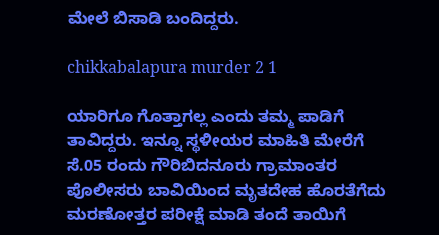ಮೇಲೆ ಬಿಸಾಡಿ ಬಂದಿದ್ದರು.

chikkabalapura murder 2 1

ಯಾರಿಗೂ ಗೊತ್ತಾಗಲ್ಲ ಎಂದು ತಮ್ಮ ಪಾಡಿಗೆ ತಾವಿದ್ದರು. ಇನ್ನೂ ಸ್ಥಳೀಯರ ಮಾಹಿತಿ ಮೇರೆಗೆ ಸೆ.05 ರಂದು ಗೌರಿಬಿದನೂರು ಗ್ರಾಮಾಂತರ ಪೊಲೀಸರು ಬಾವಿಯಿಂದ ಮೃತದೇಹ ಹೊರತೆಗೆದು ಮರಣೋತ್ತರ ಪರೀಕ್ಷೆ ಮಾಡಿ ತಂದೆ ತಾಯಿಗೆ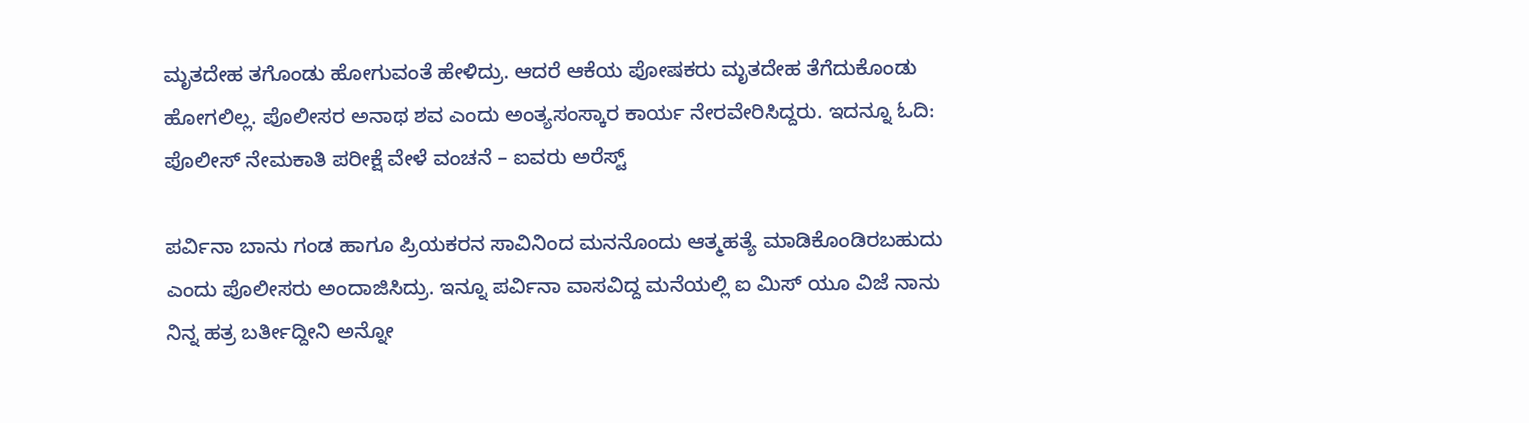ಮೃತದೇಹ ತಗೊಂಡು ಹೋಗುವಂತೆ ಹೇಳಿದ್ರು. ಆದರೆ ಆಕೆಯ ಪೋಷಕರು ಮೃತದೇಹ ತೆಗೆದುಕೊಂಡು ಹೋಗಲಿಲ್ಲ. ಪೊಲೀಸರ ಅನಾಥ ಶವ ಎಂದು ಅಂತ್ಯಸಂಸ್ಕಾರ ಕಾರ್ಯ ನೇರವೇರಿಸಿದ್ದರು. ಇದನ್ನೂ ಓದಿ: ಪೊಲೀಸ್ ನೇಮಕಾತಿ ಪರೀಕ್ಷೆ ವೇಳೆ ವಂಚನೆ – ಐವರು ಅರೆಸ್ಟ್

ಪರ್ವಿನಾ ಬಾನು ಗಂಡ ಹಾಗೂ ಪ್ರಿಯಕರನ ಸಾವಿನಿಂದ ಮನನೊಂದು ಆತ್ಮಹತ್ಯೆ ಮಾಡಿಕೊಂಡಿರಬಹುದು ಎಂದು ಪೊಲೀಸರು ಅಂದಾಜಿಸಿದ್ರು. ಇನ್ನೂ ಪರ್ವಿನಾ ವಾಸವಿದ್ದ ಮನೆಯಲ್ಲಿ ಐ ಮಿಸ್ ಯೂ ವಿಜೆ ನಾನು ನಿನ್ನ ಹತ್ರ ಬರ್ತೀದ್ದೀನಿ ಅನ್ನೋ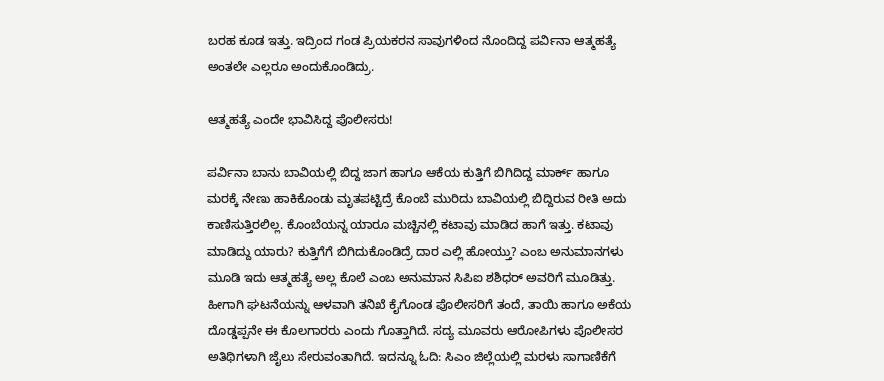ಬರಹ ಕೂಡ ಇತ್ತು. ಇದ್ರಿಂದ ಗಂಡ ಪ್ರಿಯಕರನ ಸಾವುಗಳಿಂದ ನೊಂದಿದ್ದ ಪರ್ವಿನಾ ಆತ್ಮಹತ್ಯೆ ಅಂತಲೇ ಎಲ್ಲರೂ ಅಂದುಕೊಂಡಿದ್ರು.

ಆತ್ಮಹತ್ಯೆ ಎಂದೇ ಭಾವಿಸಿದ್ದ ಪೊಲೀಸರು!

ಪರ್ವಿನಾ ಬಾನು ಬಾವಿಯಲ್ಲಿ ಬಿದ್ದ ಜಾಗ ಹಾಗೂ ಆಕೆಯ ಕುತ್ತಿಗೆ ಬಿಗಿದಿದ್ದ ಮಾರ್ಕ್ ಹಾಗೂ ಮರಕ್ಕೆ ನೇಣು ಹಾಕಿಕೊಂಡು ಮೃತಪಟ್ಟಿದ್ರೆ ಕೊಂಬೆ ಮುರಿದು ಬಾವಿಯಲ್ಲಿ ಬಿದ್ದಿರುವ ರೀತಿ ಅದು ಕಾಣಿಸುತ್ತಿರಲಿಲ್ಲ. ಕೊಂಬೆಯನ್ನ ಯಾರೂ ಮಚ್ಚಿನಲ್ಲಿ ಕಟಾವು ಮಾಡಿದ ಹಾಗೆ ಇತ್ತು. ಕಟಾವು ಮಾಡಿದ್ದು ಯಾರು? ಕುತ್ತಿಗೆಗೆ ಬಿಗಿದುಕೊಂಡಿದ್ರೆ ದಾರ ಎಲ್ಲಿ ಹೋಯ್ತು? ಎಂಬ ಅನುಮಾನಗಳು ಮೂಡಿ ಇದು ಆತ್ಮಹತ್ಯೆ ಅಲ್ಲ ಕೊಲೆ ಎಂಬ ಅನುಮಾನ ಸಿಪಿಐ ಶಶಿಧರ್ ಅವರಿಗೆ ಮೂಡಿತ್ತು. ಹೀಗಾಗಿ ಘಟನೆಯನ್ನು ಆಳವಾಗಿ ತನಿಖೆ ಕೈಗೊಂಡ ಪೊಲೀಸರಿಗೆ ತಂದೆ, ತಾಯಿ ಹಾಗೂ ಅಕೆಯ ದೊಡ್ಡಪ್ಪನೇ ಈ ಕೊಲಗಾರರು ಎಂದು ಗೊತ್ತಾಗಿದೆ. ಸದ್ಯ ಮೂವರು ಆರೋಪಿಗಳು ಪೊಲೀಸರ ಅತಿಥಿಗಳಾಗಿ ಜೈಲು ಸೇರುವಂತಾಗಿದೆ. ಇದನ್ನೂ ಓದಿ: ಸಿಎಂ ಜಿಲ್ಲೆಯಲ್ಲಿ ಮರಳು ಸಾಗಾಣಿಕೆಗೆ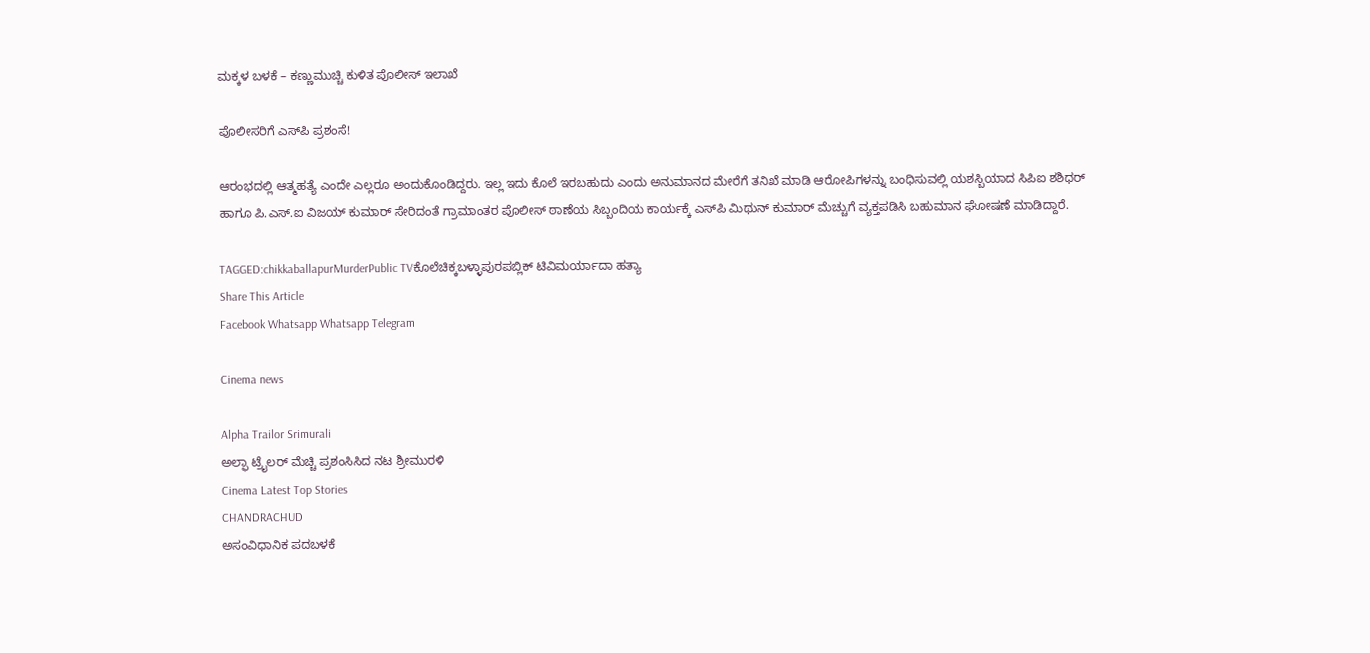ಮಕ್ಕಳ ಬಳಕೆ – ಕಣ್ಣುಮುಚ್ಚಿ ಕುಳಿತ ಪೊಲೀಸ್ ಇಲಾಖೆ

ಪೊಲೀಸರಿಗೆ ಎಸ್‍ಪಿ ಪ್ರಶಂಸೆ!

ಆರಂಭದಲ್ಲಿ ಆತ್ಮಹತ್ಯೆ ಎಂದೇ ಎಲ್ಲರೂ ಅಂದುಕೊಂಡಿದ್ದರು. ಇಲ್ಲ ಇದು ಕೊಲೆ ಇರಬಹುದು ಎಂದು ಅನುಮಾನದ ಮೇರೆಗೆ ತನಿಖೆ ಮಾಡಿ ಆರೋಪಿಗಳನ್ನು ಬಂಧಿಸುವಲ್ಲಿ ಯಶಸ್ಬಿಯಾದ ಸಿಪಿಐ ಶಶಿಧರ್ ಹಾಗೂ ಪಿ.ಎಸ್.ಐ ವಿಜಯ್ ಕುಮಾರ್ ಸೇರಿದಂತೆ ಗ್ರಾಮಾಂತರ ಪೊಲೀಸ್ ಠಾಣೆಯ ಸಿಬ್ಬಂದಿಯ ಕಾರ್ಯಕ್ಕೆ ಎಸ್‍ಪಿ ಮಿಥುನ್ ಕುಮಾರ್ ಮೆಚ್ಚುಗೆ ವ್ಯಕ್ತಪಡಿಸಿ ಬಹುಮಾನ ಘೋಷಣೆ ಮಾಡಿದ್ದಾರೆ.

TAGGED:chikkaballapurMurderPublic TVಕೊಲೆಚಿಕ್ಕಬಳ್ಳಾಪುರಪಬ್ಲಿಕ್ ಟಿವಿಮರ್ಯಾದಾ ಹತ್ಯಾ
Share This Article
Facebook Whatsapp Whatsapp Telegram

Cinema news

Alpha Trailor Srimurali
ಅಲ್ಫಾ ಟ್ರೈಲರ್ ಮೆಚ್ಚಿ ಪ್ರಶಂಸಿಸಿದ ನಟ ಶ್ರೀಮುರಳಿ
Cinema Latest Top Stories
CHANDRACHUD
ಅಸಂವಿಧಾನಿಕ ಪದಬಳಕೆ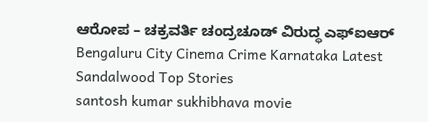ಆರೋಪ – ಚಕ್ರವರ್ತಿ ಚಂದ್ರಚೂಡ್ ವಿರುದ್ಧ ಎಫ್ಐಆರ್
Bengaluru City Cinema Crime Karnataka Latest Sandalwood Top Stories
santosh kumar sukhibhava movie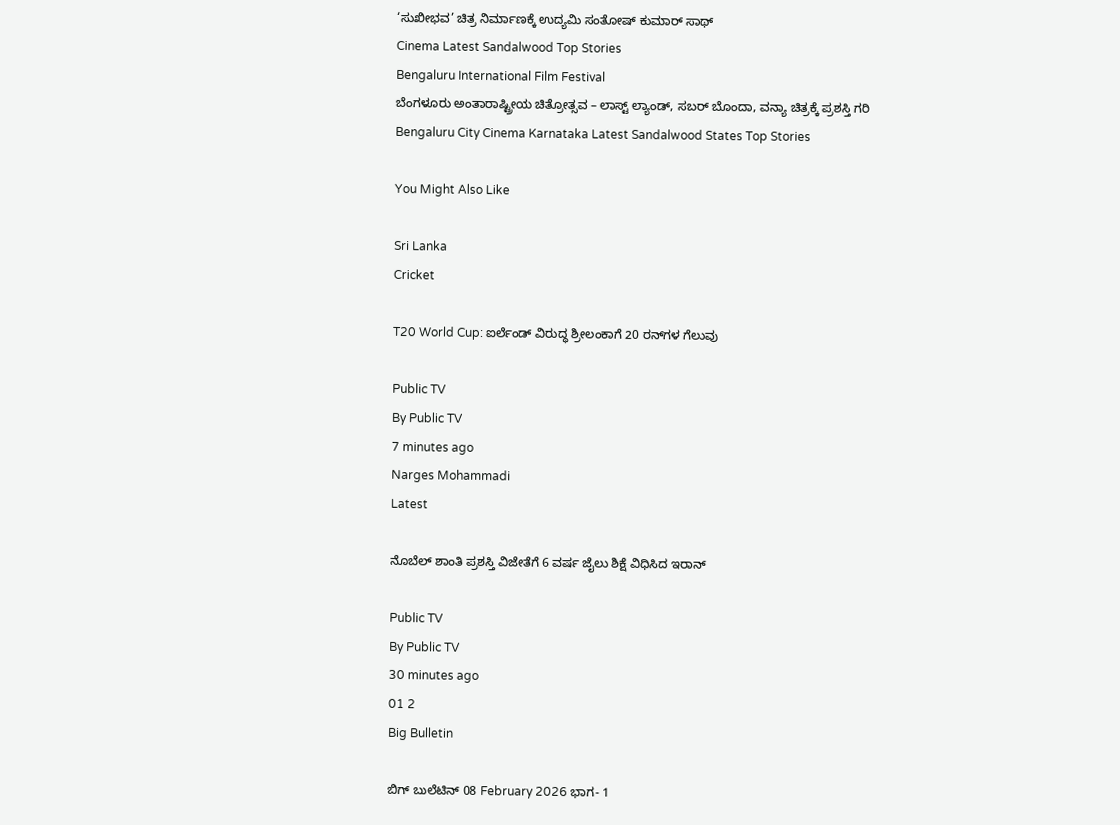‘ಸುಖೀಭವ’ ಚಿತ್ರ ನಿರ್ಮಾಣಕ್ಕೆ ಉದ್ಯಮಿ ಸಂತೋಷ್ ಕುಮಾರ್ ಸಾಥ್
Cinema Latest Sandalwood Top Stories
Bengaluru International Film Festival
ಬೆಂಗಳೂರು ಅಂತಾರಾಷ್ಟ್ರೀಯ ಚಿತ್ರೋತ್ಸವ – ಲಾಸ್ಟ್‌ ಲ್ಯಾಂಡ್‌, ಸಬರ್ ಬೊಂದಾ, ವನ್ಯಾ ಚಿತ್ರಕ್ಕೆ ಪ್ರಶಸ್ತಿ ಗರಿ
Bengaluru City Cinema Karnataka Latest Sandalwood States Top Stories

You Might Also Like

Sri Lanka
Cricket

T20 World Cup: ಐರ್ಲೆಂಡ್‌ ವಿರುದ್ಧ ಶ್ರೀಲಂಕಾಗೆ 20 ರನ್‌ಗಳ ಗೆಲುವು

Public TV
By Public TV
7 minutes ago
Narges Mohammadi
Latest

ನೊಬೆಲ್‌ ಶಾಂತಿ ಪ್ರಶಸ್ತಿ ವಿಜೇತೆಗೆ 6 ವರ್ಷ ಜೈಲು ಶಿಕ್ಷೆ ವಿಧಿಸಿದ ಇರಾನ್‌

Public TV
By Public TV
30 minutes ago
01 2
Big Bulletin

ಬಿಗ್‌ ಬುಲೆಟಿನ್‌ 08 February 2026 ಭಾಗ- 1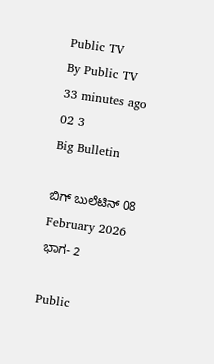Public TV
By Public TV
33 minutes ago
02 3
Big Bulletin

ಬಿಗ್‌ ಬುಲೆಟಿನ್‌ 08 February 2026 ಭಾಗ- 2

Public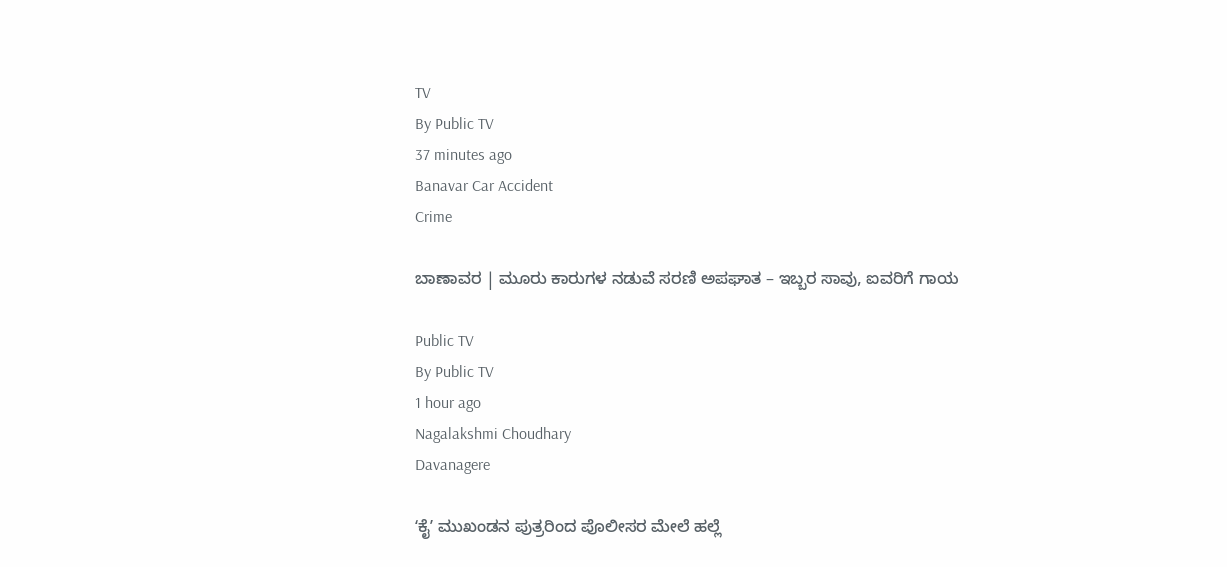TV
By Public TV
37 minutes ago
Banavar Car Accident
Crime

ಬಾಣಾವರ | ಮೂರು ಕಾರುಗಳ‌ ನಡುವೆ ಸರಣಿ‌‌ ಅಪಘಾತ – ಇಬ್ಬರ ಸಾವು‌, ಐವರಿಗೆ ಗಾಯ

Public TV
By Public TV
1 hour ago
Nagalakshmi Choudhary
Davanagere

ʻಕೈʼ ಮುಖಂಡನ ಪುತ್ರರಿಂದ ಪೊಲೀಸರ ಮೇಲೆ ಹಲ್ಲೆ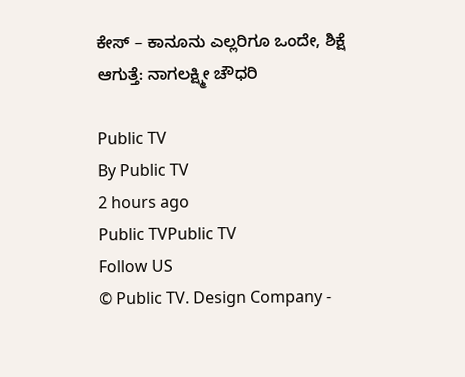ಕೇಸ್ – ಕಾನೂನು ಎಲ್ಲರಿಗೂ ಒಂದೇ, ಶಿಕ್ಷೆ ಆಗುತ್ತೆ: ನಾಗಲಕ್ಷ್ಮೀ ಚೌಧರಿ

Public TV
By Public TV
2 hours ago
Public TVPublic TV
Follow US
© Public TV. Design Company -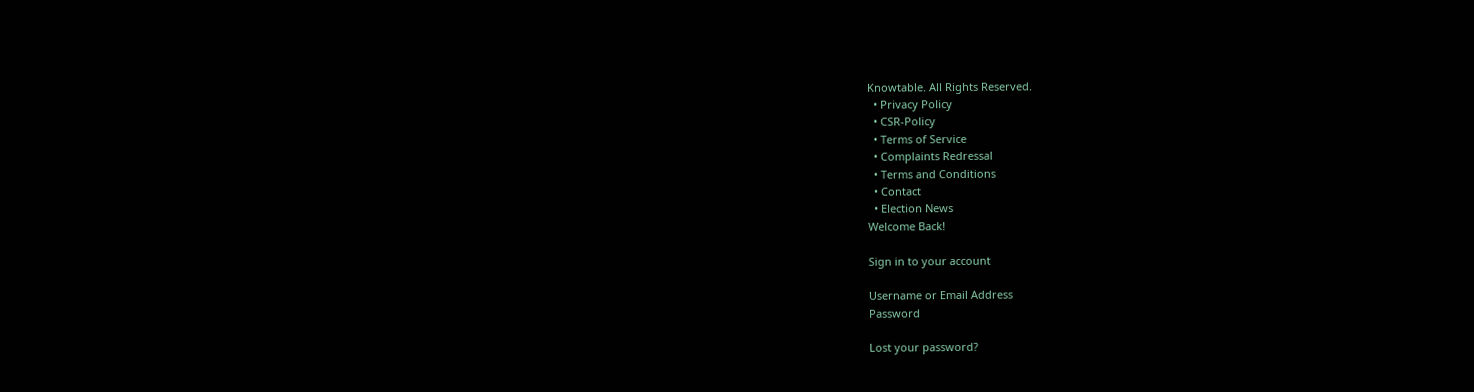Knowtable. All Rights Reserved.
  • Privacy Policy
  • CSR-Policy
  • Terms of Service
  • Complaints Redressal
  • Terms and Conditions
  • Contact
  • Election News
Welcome Back!

Sign in to your account

Username or Email Address
Password

Lost your password?